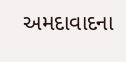અમદાવાદના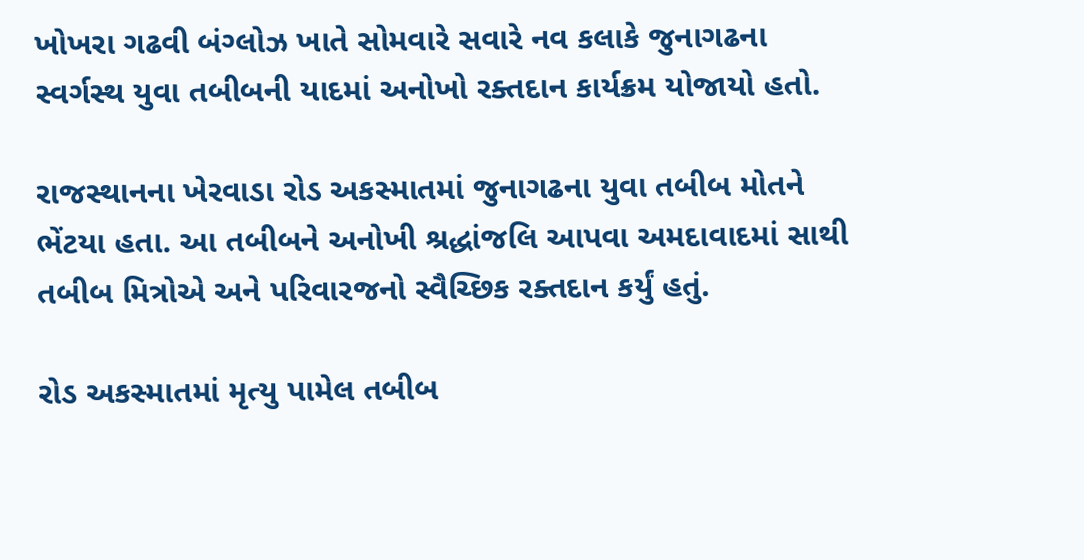ખોખરા ગઢવી બંગ્લોઝ ખાતે સોમવારે સવારે નવ કલાકે જુનાગઢના સ્વર્ગસ્થ યુવા તબીબની યાદમાં અનોખો રક્તદાન કાર્યક્રમ યોજાયો હતો.

રાજસ્થાનના ખેરવાડા રોડ અકસ્માતમાં જુનાગઢના યુવા તબીબ મોતને ભેંટયા હતા. આ તબીબને અનોખી શ્રદ્ધાંજલિ આપવા અમદાવાદમાં સાથી તબીબ મિત્રોએ અને પરિવારજનો સ્વૈચ્છિક રક્તદાન કર્યું હતું.

રોડ અકસ્માતમાં મૃત્યુ પામેલ તબીબ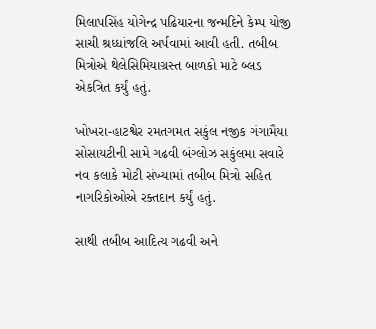મિલાપસિંહ યોગેન્દ્ર પઢિયારના જન્મદિને કેમ્પ યોજી સાચી શ્રધ્ધાંજલિ અર્પવામાં આવી હતી. તબીબ મિત્રોએ થેલેસિમિયાગ્રસ્ત બાળકો માટે બ્લડ એકત્રિત કર્યું હતું.

ખોખરા-હાટશ્વેર રમતગમત સકુંલ નજીક ગંગામૈયા સોસાયટીની સામે ગઢવી બંગ્લોઝ સકુંલમા સવારે નવ કલાકે મોટી સંખ્યામાં તબીબ મિત્રો સહિત નાગરિકોઓએ રક્તદાન કર્યું હતું.

સાથી તબીબ આદિત્ય ગઢવી અને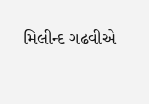મિલીન્દ ગઢવીએ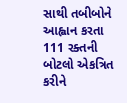સાથી તબીબોને આહ્વાન કરતા 111 રક્તની બોટલો એકત્રિત કરીને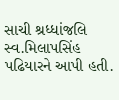સાચી શ્રધ્ધાંજલિ સ્વ.મિલાપસિંહ પઢિયારને આપી હતી.